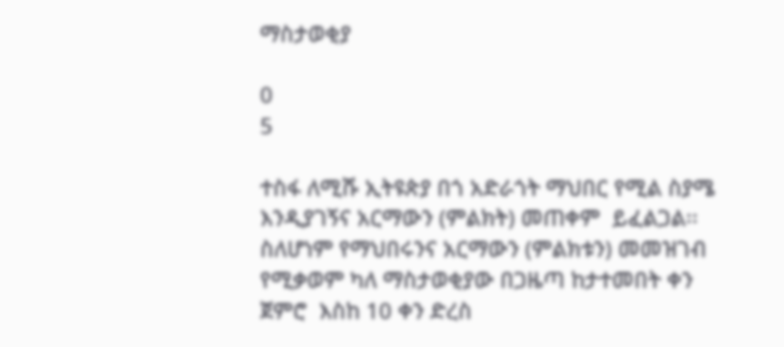ማስታወቂያ

0
5

ተስፋ ለሚሹ ኢትዩጵያ በጎ አድራጎት ማህበር የሚል ስያሜ እንዲያገኝና አርማውን (ምልክት) መጠቀም  ይፈልጋል፡፡ ስለሆነም የማህበሩንና አርማውን (ምልክቱን) መመዝገብ የሚቃወም ካለ ማስታወቂያው በጋዜጣ ከታተመበት ቀን ጀምሮ  እስከ 10 ቀን ድረስ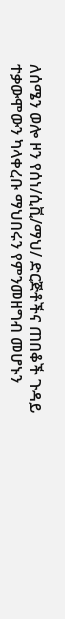ለሰሜን ወሎ ዞን የሰነ/ሲቪ/ማህ/ ድርጅቶችና ጠበቆች ጉዳይ ተቃውሞውን ካላቀረቡ ማህበሩን የምንመዘግብ መሆኑን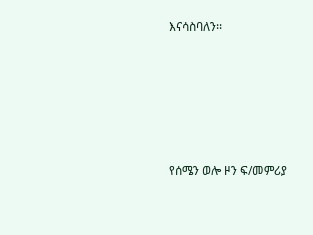እናሳስባለን፡፡





የሰሜን ወሎ ዞን ፍ/መምሪያ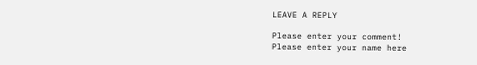LEAVE A REPLY

Please enter your comment!
Please enter your name here